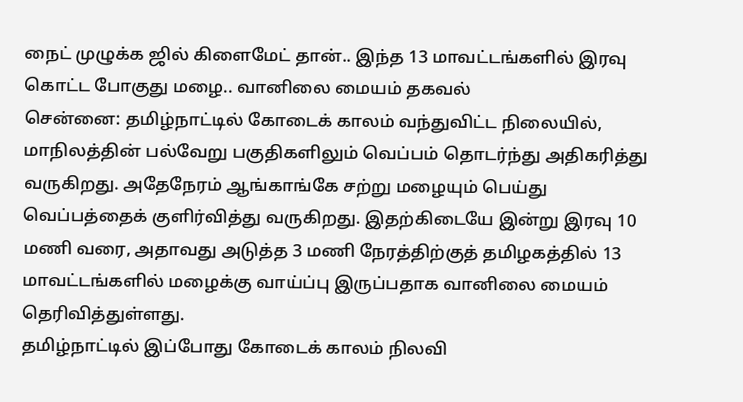நைட் முழுக்க ஜில் கிளைமேட் தான்.. இந்த 13 மாவட்டங்களில் இரவு கொட்ட போகுது மழை.. வானிலை மையம் தகவல்
சென்னை: தமிழ்நாட்டில் கோடைக் காலம் வந்துவிட்ட நிலையில், மாநிலத்தின் பல்வேறு பகுதிகளிலும் வெப்பம் தொடர்ந்து அதிகரித்து வருகிறது. அதேநேரம் ஆங்காங்கே சற்று மழையும் பெய்து வெப்பத்தைக் குளிர்வித்து வருகிறது. இதற்கிடையே இன்று இரவு 10 மணி வரை, அதாவது அடுத்த 3 மணி நேரத்திற்குத் தமிழகத்தில் 13 மாவட்டங்களில் மழைக்கு வாய்ப்பு இருப்பதாக வானிலை மையம் தெரிவித்துள்ளது.
தமிழ்நாட்டில் இப்போது கோடைக் காலம் நிலவி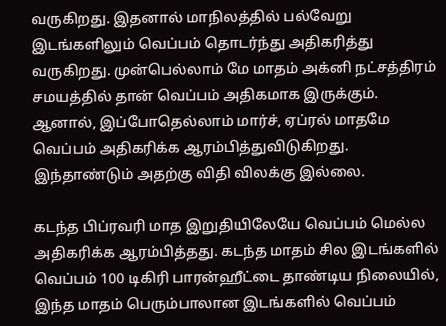வருகிறது. இதனால் மாநிலத்தில் பல்வேறு இடங்களிலும் வெப்பம் தொடர்ந்து அதிகரித்து வருகிறது. முன்பெல்லாம் மே மாதம் அக்னி நட்சத்திரம் சமயத்தில் தான் வெப்பம் அதிகமாக இருக்கும். ஆனால், இப்போதெல்லாம் மார்ச், ஏப்ரல் மாதமே வெப்பம் அதிகரிக்க ஆரம்பித்துவிடுகிறது. இந்தாண்டும் அதற்கு விதி விலக்கு இல்லை.

கடந்த பிப்ரவரி மாத இறுதியிலேயே வெப்பம் மெல்ல அதிகரிக்க ஆரம்பித்தது. கடந்த மாதம் சில இடங்களில் வெப்பம் 100 டிகிரி பாரன்ஹீட்டை தாண்டிய நிலையில், இந்த மாதம் பெரும்பாலான இடங்களில் வெப்பம்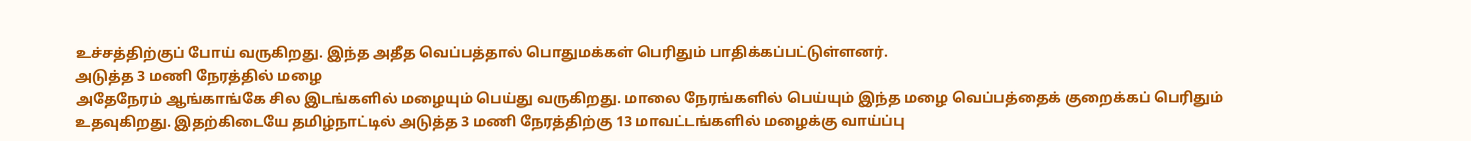உச்சத்திற்குப் போய் வருகிறது. இந்த அதீத வெப்பத்தால் பொதுமக்கள் பெரிதும் பாதிக்கப்பட்டுள்ளனர்.
அடுத்த 3 மணி நேரத்தில் மழை
அதேநேரம் ஆங்காங்கே சில இடங்களில் மழையும் பெய்து வருகிறது. மாலை நேரங்களில் பெய்யும் இந்த மழை வெப்பத்தைக் குறைக்கப் பெரிதும் உதவுகிறது. இதற்கிடையே தமிழ்நாட்டில் அடுத்த 3 மணி நேரத்திற்கு 13 மாவட்டங்களில் மழைக்கு வாய்ப்பு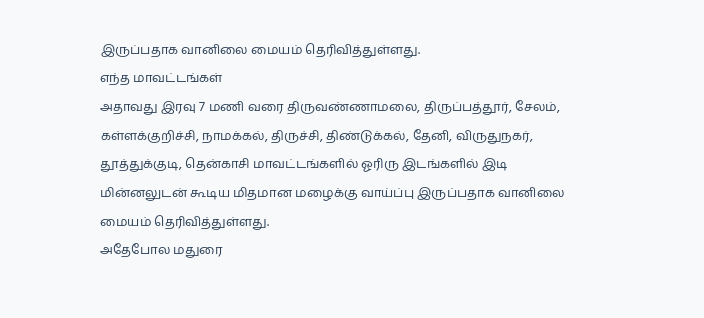இருப்பதாக வானிலை மையம் தெரிவித்துள்ளது.
எந்த மாவட்டங்கள்
அதாவது இரவு 7 மணி வரை திருவண்ணாமலை, திருப்பத்தூர், சேலம், கள்ளக்குறிச்சி, நாமக்கல், திருச்சி, திண்டுக்கல், தேனி, விருதுநகர், தூத்துக்குடி, தென்காசி மாவட்டங்களில் ஓரிரு இடங்களில் இடி மின்னலுடன் கூடிய மிதமான மழைக்கு வாய்ப்பு இருப்பதாக வானிலை மையம் தெரிவித்துள்ளது.
அதேபோல மதுரை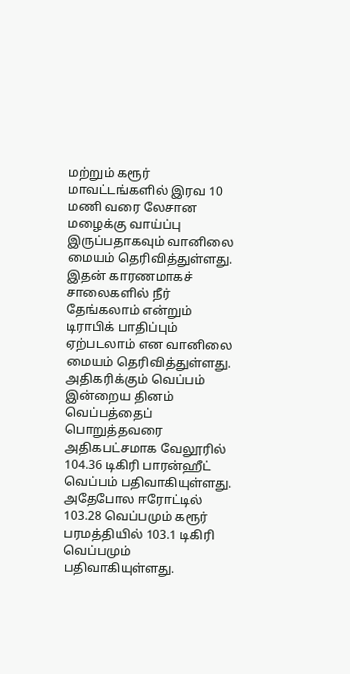மற்றும் கரூர் மாவட்டங்களில் இரவ 10 மணி வரை லேசான மழைக்கு வாய்ப்பு இருப்பதாகவும் வானிலை மையம் தெரிவித்துள்ளது. இதன் காரணமாகச் சாலைகளில் நீர் தேங்கலாம் என்றும் டிராபிக் பாதிப்பும் ஏற்படலாம் என வானிலை மையம் தெரிவித்துள்ளது.
அதிகரிக்கும் வெப்பம்
இன்றைய தினம் வெப்பத்தைப் பொறுத்தவரை அதிகபட்சமாக வேலூரில் 104.36 டிகிரி பாரன்ஹீட் வெப்பம் பதிவாகியுள்ளது. அதேபோல ஈரோட்டில் 103.28 வெப்பமும் கரூர் பரமத்தியில் 103.1 டிகிரி வெப்பமும் பதிவாகியுள்ளது.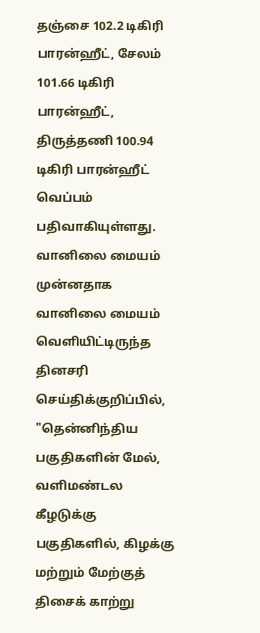தஞ்சை 102.2 டிகிரி பாரன்ஹீட், சேலம் 101.66 டிகிரி பாரன்ஹீட், திருத்தணி 100.94 டிகிரி பாரன்ஹீட் வெப்பம் பதிவாகியுள்ளது.
வானிலை மையம்
முன்னதாக வானிலை மையம் வெளியிட்டிருந்த தினசரி செய்திக்குறிப்பில், "தென்னிந்திய பகுதிகளின் மேல், வளிமண்டல கீழடுக்கு பகுதிகளில், கிழக்கு மற்றும் மேற்குத் திசைக் காற்று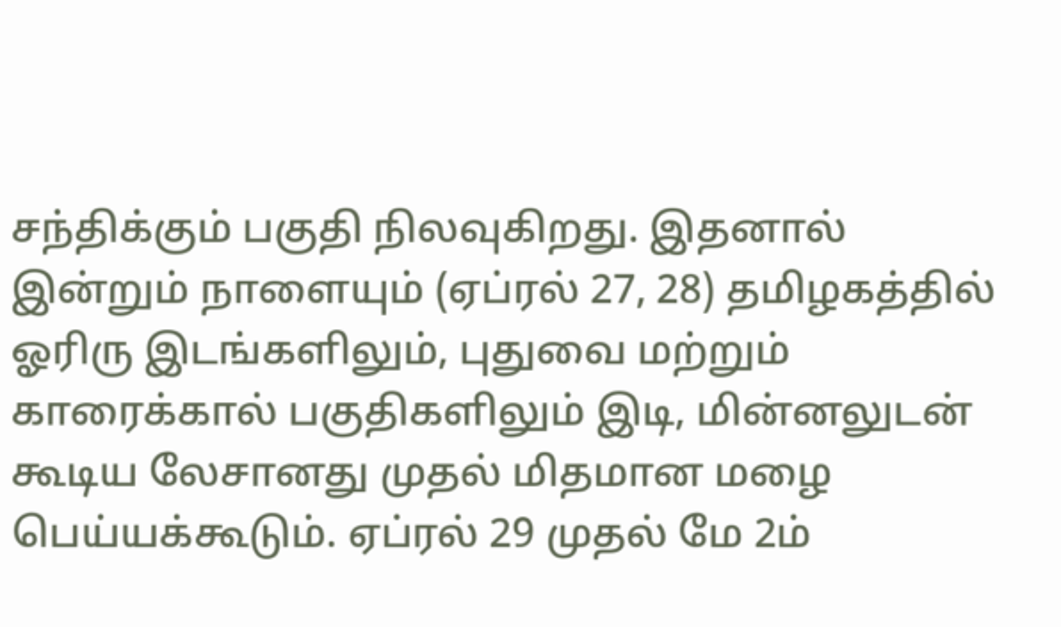சந்திக்கும் பகுதி நிலவுகிறது. இதனால் இன்றும் நாளையும் (ஏப்ரல் 27, 28) தமிழகத்தில் ஓரிரு இடங்களிலும், புதுவை மற்றும் காரைக்கால் பகுதிகளிலும் இடி, மின்னலுடன் கூடிய லேசானது முதல் மிதமான மழை பெய்யக்கூடும். ஏப்ரல் 29 முதல் மே 2ம்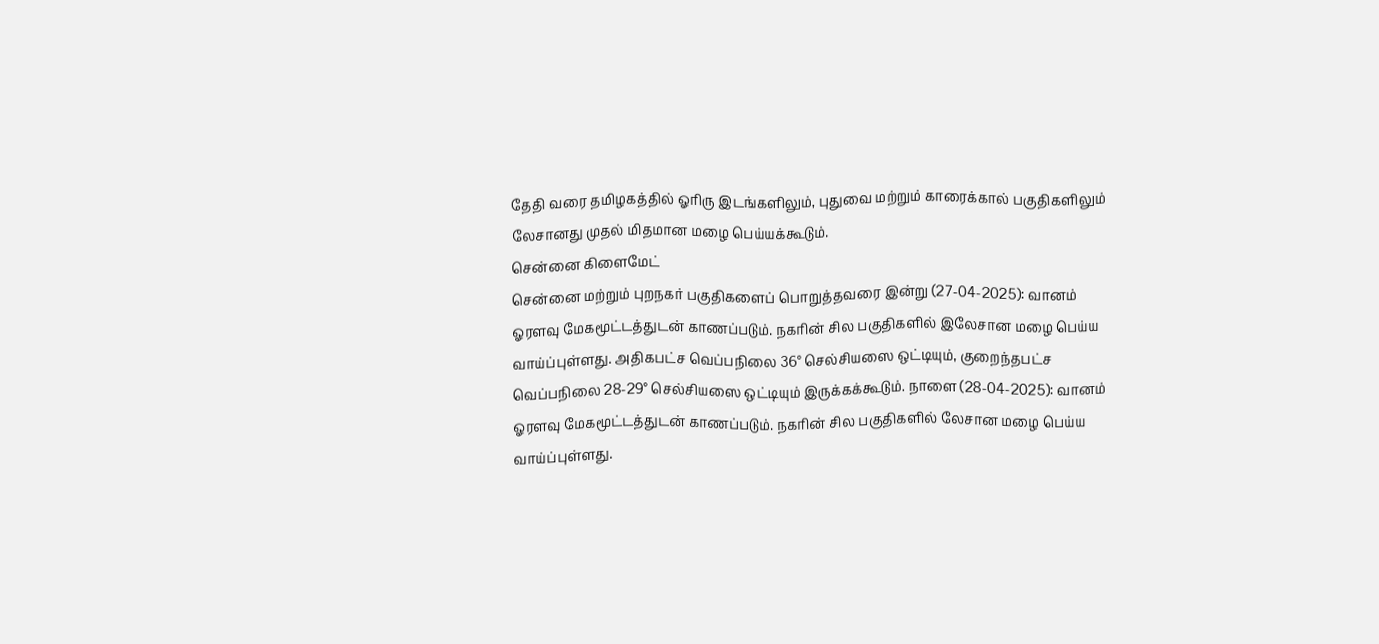தேதி வரை தமிழகத்தில் ஓரிரு இடங்களிலும், புதுவை மற்றும் காரைக்கால் பகுதிகளிலும் லேசானது முதல் மிதமான மழை பெய்யக்கூடும்.
சென்னை கிளைமேட்
சென்னை மற்றும் புறநகர் பகுதிகளைப் பொறுத்தவரை இன்று (27-04-2025): வானம் ஓரளவு மேகமூட்டத்துடன் காணப்படும். நகரின் சில பகுதிகளில் இலேசான மழை பெய்ய வாய்ப்புள்ளது. அதிகபட்ச வெப்பநிலை 36° செல்சியஸை ஒட்டியும், குறைந்தபட்ச வெப்பநிலை 28-29° செல்சியஸை ஒட்டியும் இருக்கக்கூடும். நாளை (28-04-2025): வானம் ஓரளவு மேகமூட்டத்துடன் காணப்படும். நகரின் சில பகுதிகளில் லேசான மழை பெய்ய வாய்ப்புள்ளது.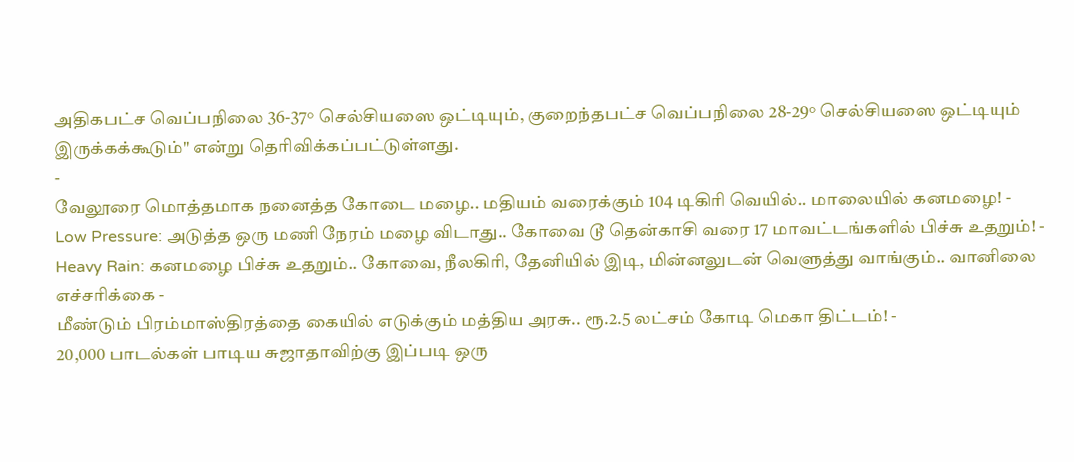அதிகபட்ச வெப்பநிலை 36-37° செல்சியஸை ஒட்டியும், குறைந்தபட்ச வெப்பநிலை 28-29° செல்சியஸை ஒட்டியும் இருக்கக்கூடும்" என்று தெரிவிக்கப்பட்டுள்ளது.
-
வேலூரை மொத்தமாக நனைத்த கோடை மழை.. மதியம் வரைக்கும் 104 டிகிரி வெயில்.. மாலையில் கனமழை! -
Low Pressure: அடுத்த ஒரு மணி நேரம் மழை விடாது.. கோவை டூ தென்காசி வரை 17 மாவட்டங்களில் பிச்சு உதறும்! -
Heavy Rain: கனமழை பிச்சு உதறும்.. கோவை, நீலகிரி, தேனியில் இடி, மின்னலுடன் வெளுத்து வாங்கும்.. வானிலை எச்சரிக்கை -
மீண்டும் பிரம்மாஸ்திரத்தை கையில் எடுக்கும் மத்திய அரசு.. ரூ.2.5 லட்சம் கோடி மெகா திட்டம்! -
20,000 பாடல்கள் பாடிய சுஜாதாவிற்கு இப்படி ஒரு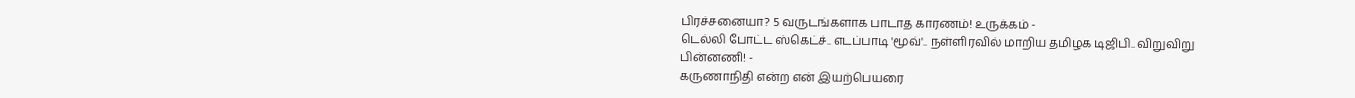பிரச்சனையா? 5 வருடங்களாக பாடாத காரணம்! உருக்கம் -
டெல்லி போட்ட ஸ்கெட்ச்.. எடப்பாடி 'மூவ்'.. நள்ளிரவில் மாறிய தமிழக டிஜிபி.. விறுவிறு பின்னணி! -
கருணாநிதி என்ற என் இயற்பெயரை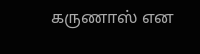கருணாஸ் என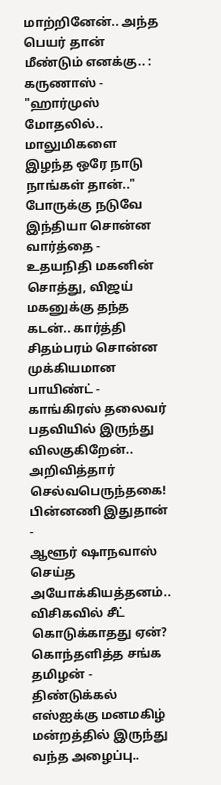மாற்றினேன்.. அந்த பெயர் தான் மீண்டும் எனக்கு.. : கருணாஸ் -
"ஹார்முஸ் மோதலில்.. மாலுமிகளை இழந்த ஒரே நாடு நாங்கள் தான்.." போருக்கு நடுவே இந்தியா சொன்ன வார்த்தை -
உதயநிதி மகனின் சொத்து, விஜய் மகனுக்கு தந்த கடன்.. கார்த்தி சிதம்பரம் சொன்ன முக்கியமான பாயிண்ட் -
காங்கிரஸ் தலைவர் பதவியில் இருந்து விலகுகிறேன்.. அறிவித்தார் செல்வபெருந்தகை! பின்னணி இதுதான் -
ஆளூர் ஷாநவாஸ் செய்த அயோக்கியத்தனம்.. விசிகவில் சீட் கொடுக்காதது ஏன்? கொந்தளித்த சங்க தமிழன் -
திண்டுக்கல் எஸ்ஐக்கு மனமகிழ் மன்றத்தில் இருந்து வந்த அழைப்பு..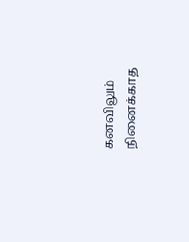கனவிலும் நினைக்காத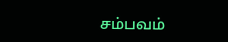சம்பவம்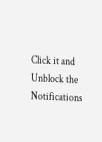Click it and Unblock the Notifications